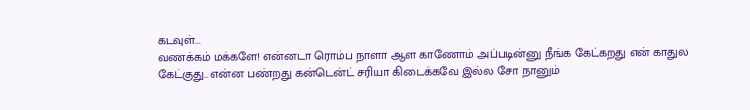கடவுள்...
வணக்கம் மக்களே! என்னடா ரொம்ப நாளா ஆள காணோம் அப்படின்னு நீங்க கேட்கறது என் காதுல கேட்குது.. என்ன பண்றது கன்டென்ட் சரியா கிடைக்கவே இல்ல சோ நானும்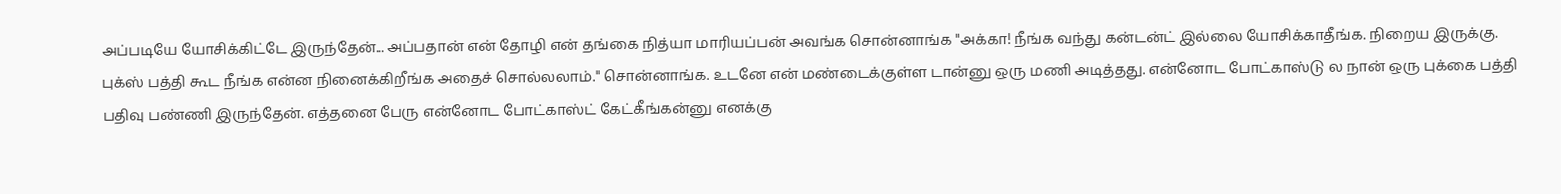அப்படியே யோசிக்கிட்டே இருந்தேன்... அப்பதான் என் தோழி என் தங்கை நித்யா மாரியப்பன் அவங்க சொன்னாங்க "அக்கா! நீங்க வந்து கன்டன்ட் இல்லை யோசிக்காதீங்க. நிறைய இருக்கு. புக்ஸ் பத்தி கூட நீங்க என்ன நினைக்கிறீங்க அதைச் சொல்லலாம்." சொன்னாங்க. உடனே என் மண்டைக்குள்ள டான்னு ஒரு மணி அடித்தது. என்னோட போட்காஸ்டு ல நான் ஒரு புக்கை பத்தி பதிவு பண்ணி இருந்தேன். எத்தனை பேரு என்னோட போட்காஸ்ட் கேட்கீங்கன்னு எனக்கு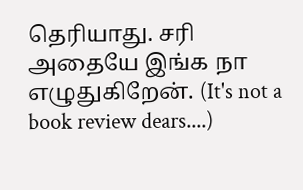தெரியாது. சரி அதையே இங்க நா எழுதுகிறேன். (It's not a book review dears....)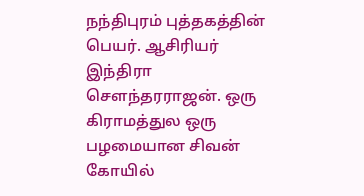நந்திபுரம் புத்தகத்தின் பெயர். ஆசிரியர் இந்திரா சௌந்தரராஜன். ஒரு கிராமத்துல ஒரு பழமையான சிவன் கோயில்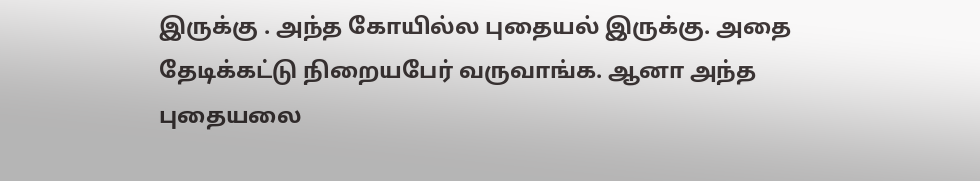இருக்கு . அந்த கோயில்ல புதையல் இருக்கு. அதை தேடிக்கட்டு நிறையபேர் வருவாங்க. ஆனா அந்த புதையலை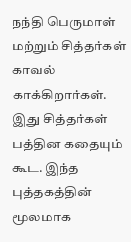நந்தி பெருமாள் மற்றும் சித்தர்கள் காவல் காக்கிறார்கள். இது சித்தர்கள் பத்தின கதையும் கூட. இந்த புத்தகத்தின் மூலமாக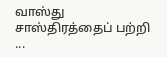வாஸ்து சாஸ்திரத்தைப் பற்றி ...